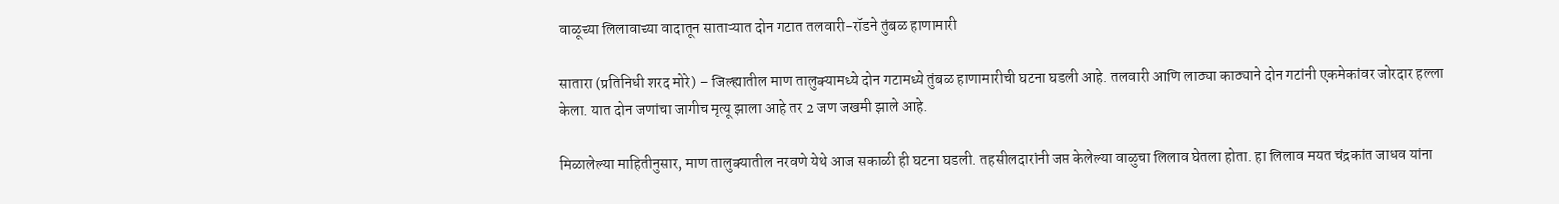वाळूच्या लिलावाच्या वादातून साताऱ्यात दोन गटात तलवारी-रॉडने तुंबळ हाणामारी

सातारा (प्रतिनिधी शरद मोरे) – जिल्ह्यातील माण तालुक्यामध्ये दोन गटामध्ये तुंबळ हाणामारीची घटना घडली आहे. तलवारी आणि लाठ्या काठ्याने दोन गटांनी एकमेकांवर जोरदार हल्ला केला. यात दोन जणांचा जागीच मृत्यू झाला आहे तर 2 जण जखमी झाले आहे.

मिळालेल्या माहितीनुसार, माण तालुक्यातील नरवणे येथे आज सकाळी ही घटना घडली. तहसीलदारांनी जप्त केलेल्या वाळुचा लिलाव घेतला होता. हा लिलाव मयत चंद्रकांत जाधव यांना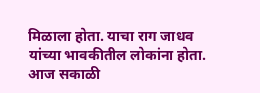मिळाला होता. याचा राग जाधव यांच्या भावकीतील लोकांना होता. आज सकाळी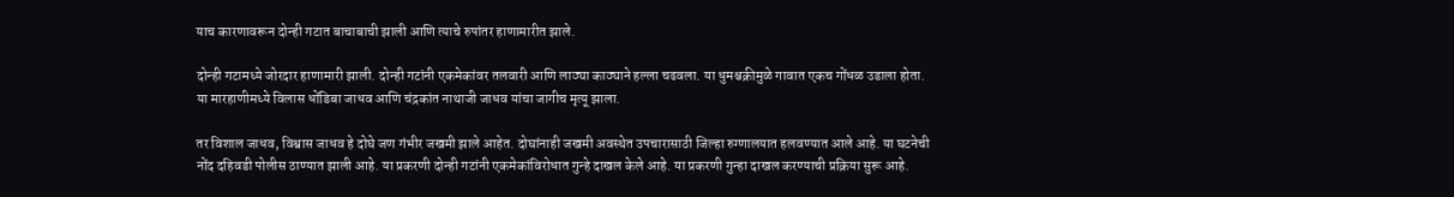याच कारणावरून दोन्ही गटात बाचाबाची झाली आणि त्याचे रुपांतर हाणामारीत झाले.

दोन्ही गटामध्ये जोरदार हाणामारी झाली. दोन्ही गटांनी एकमेकांवर तलवारी आणि लाठ्या काठ्याने हल्ला चढवला. या धुमश्चक्रीमुळे गावात एकच गोंधळ उडाला होता. या मारहाणीमध्ये विलास धोंडिबा जाधव आणि चंद्रकांत नाथाजी जाधव यांचा जागीच मृत्यू झाला.

तर विशाल जाधव, विश्वास जाधव हे दोघे जण गंभीर जखमी झाले आहेत. दोघांनाही जखमी अवस्थेत उपचारासाठी जिल्हा रुग्णालयात हलवण्यात आले आहे. या घटनेची नोंद दहिवडी पोलीस ठाण्यात झाली आहे. या प्रकरणी दोन्ही गटांनी एकमेकांविरोधात गुन्हे दाखल केले आहे. या प्रकरणी गुन्हा दाखल करण्याची प्रक्रिया सुरू आहे.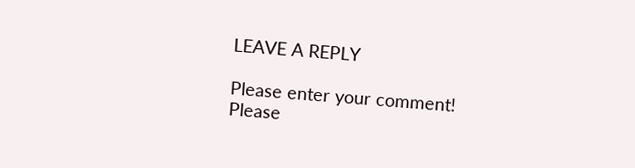LEAVE A REPLY

Please enter your comment!
Please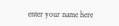enter your name here